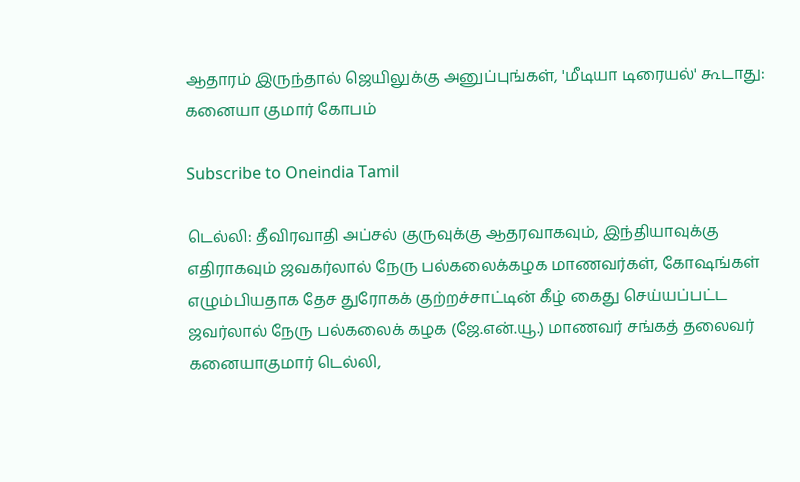ஆதாரம் இருந்தால் ஜெயிலுக்கு அனுப்புங்கள், 'மீடியா டிரையல்' கூடாது: கனையா குமார் கோபம்

Subscribe to Oneindia Tamil

டெல்லி: தீவிரவாதி அப்சல் குருவுக்கு ஆதரவாகவும், இந்தியாவுக்கு எதிராகவும் ஜவகர்லால் நேரு பல்கலைக்கழக மாணவர்கள், கோஷங்கள் எழும்பியதாக தேச துரோகக் குற்றச்சாட்டின் கீழ் கைது செய்யப்பட்ட ஜவர்லால் நேரு பல்கலைக் கழக (ஜே.என்.யூ.) மாணவர் சங்கத் தலைவர் கனையாகுமார் டெல்லி,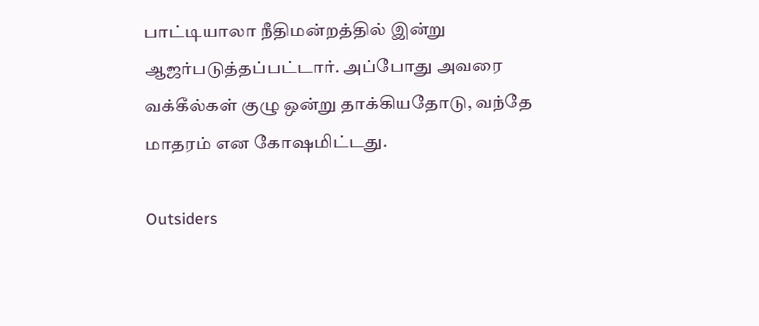பாட்டியாலா நீதிமன்றத்தில் இன்று ஆஜர்படுத்தப்பட்டார். அப்போது அவரை வக்கீல்கள் குழு ஒன்று தாக்கியதோடு, வந்தே மாதரம் என கோஷமிட்டது.

Outsiders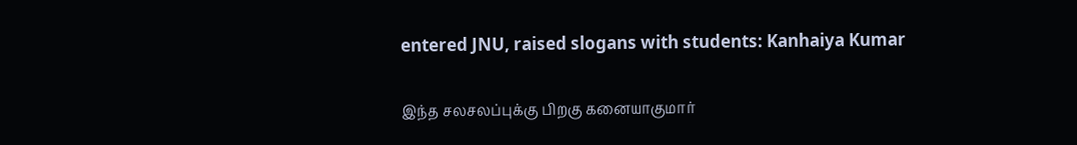entered JNU, raised slogans with students: Kanhaiya Kumar

இந்த சலசலப்புக்கு பிறகு கனையாகுமார்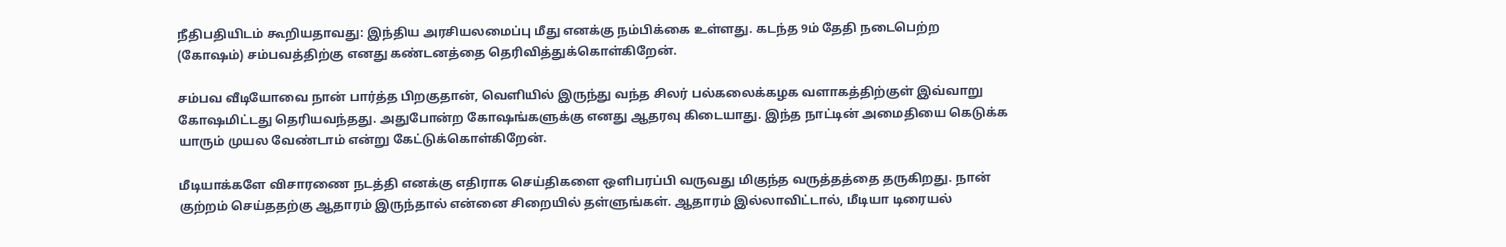நீதிபதியிடம் கூறியதாவது: இந்திய அரசியலமைப்பு மீது எனக்கு நம்பிக்கை உள்ளது. கடந்த 9ம் தேதி நடைபெற்ற (கோஷம்) சம்பவத்திற்கு எனது கண்டனத்தை தெரிவித்துக்கொள்கிறேன்.

சம்பவ வீடியோவை நான் பார்த்த பிறகுதான், வெளியில் இருந்து வந்த சிலர் பல்கலைக்கழக வளாகத்திற்குள் இவ்வாறு கோஷமிட்டது தெரியவந்தது. அதுபோன்ற கோஷங்களுக்கு எனது ஆதரவு கிடையாது. இந்த நாட்டின் அமைதியை கெடுக்க யாரும் முயல வேண்டாம் என்று கேட்டுக்கொள்கிறேன்.

மீடியாக்களே விசாரணை நடத்தி எனக்கு எதிராக செய்திகளை ஒளிபரப்பி வருவது மிகுந்த வருத்தத்தை தருகிறது. நான் குற்றம் செய்ததற்கு ஆதாரம் இருந்தால் என்னை சிறையில் தள்ளுங்கள். ஆதாரம் இல்லாவிட்டால், மீடியா டிரையல்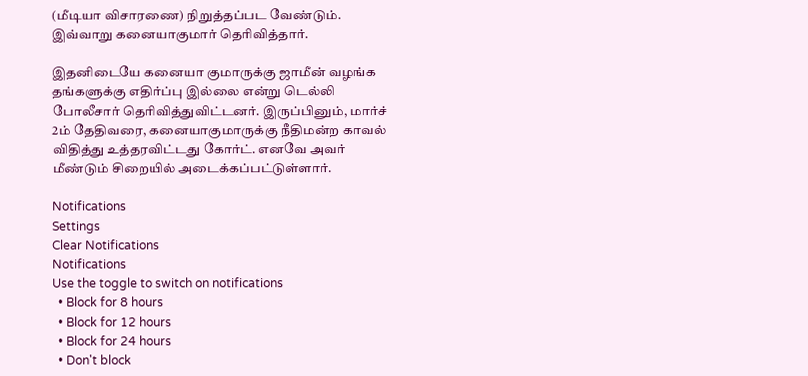(மீடியா விசாரணை) நிறுத்தப்பட வேண்டும். இவ்வாறு கனையாகுமார் தெரிவித்தார்.

இதனிடையே கனையா குமாருக்கு ஜாமீன் வழங்க தங்களுக்கு எதிர்ப்பு இல்லை என்று டெல்லி போலீசார் தெரிவித்துவிட்டனர். இருப்பினும், மார்ச் 2ம் தேதிவரை, கனையாகுமாருக்கு நீதிமன்ற காவல் விதித்து உத்தரவிட்டது கோர்ட். எனவே அவர் மீண்டும் சிறையில் அடைக்கப்பட்டுள்ளார்.

Notifications
Settings
Clear Notifications
Notifications
Use the toggle to switch on notifications
  • Block for 8 hours
  • Block for 12 hours
  • Block for 24 hours
  • Don't block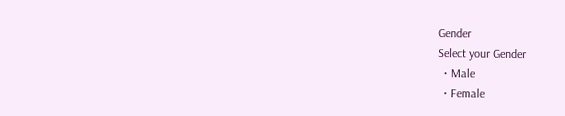Gender
Select your Gender
  • Male
  • Female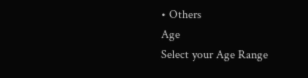• Others
Age
Select your Age Range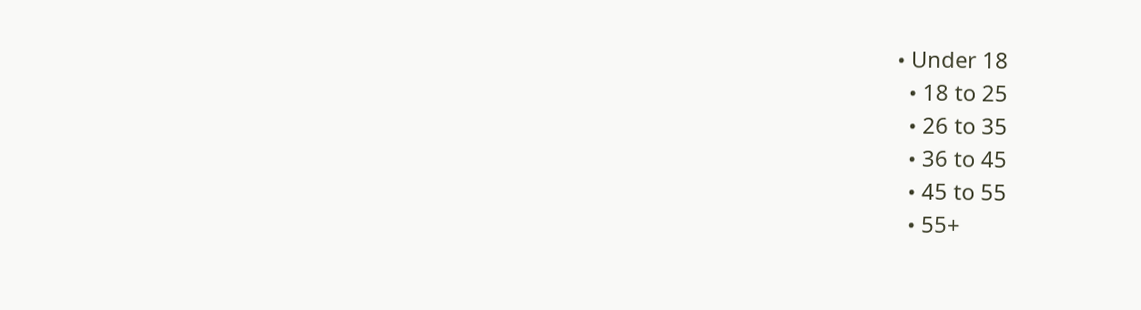• Under 18
  • 18 to 25
  • 26 to 35
  • 36 to 45
  • 45 to 55
  • 55+